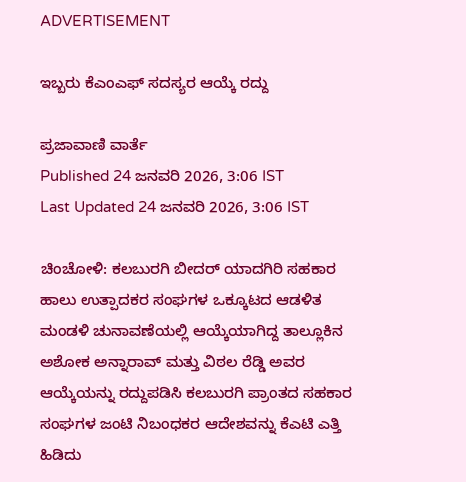ADVERTISEMENT

ಇಬ್ಬರು ಕೆಎಂಎಫ್ ಸದಸ್ಯರ ಆಯ್ಕೆ ರದ್ದು

ಪ್ರಜಾವಾಣಿ ವಾರ್ತೆ
Published 24 ಜನವರಿ 2026, 3:06 IST
Last Updated 24 ಜನವರಿ 2026, 3:06 IST

ಚಿಂಚೋಳಿ: ಕಲಬುರಗಿ ಬೀದರ್ ಯಾದಗಿರಿ ಸಹಕಾರ ಹಾಲು ಉತ್ಪಾದಕರ ಸಂಘಗಳ ಒಕ್ಕೂಟದ ಆಡಳಿತ ಮಂಡಳಿ ಚುನಾವಣೆಯಲ್ಲಿ ಆಯ್ಕೆಯಾಗಿದ್ದ ತಾಲ್ಲೂಕಿನ ಅಶೋಕ ಅನ್ನಾರಾವ್ ಮತ್ತು ವಿಠಲ ರೆಡ್ಡಿ ಅವರ ಆಯ್ಕೆಯನ್ನು ರದ್ದುಪಡಿಸಿ ಕಲಬುರಗಿ ಪ್ರಾಂತದ ಸಹಕಾರ ಸಂಘಗಳ ಜಂಟಿ ನಿಬಂಧಕರ ಆದೇಶವನ್ನು ಕೆಎಟಿ ಎತ್ತಿ ಹಿಡಿದು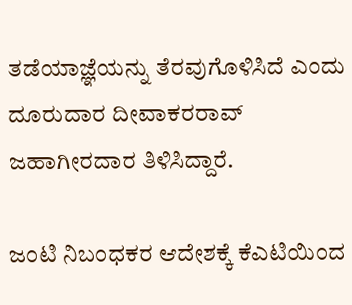ತಡೆಯಾಜ್ಞೆಯನ್ನು ತೆರವುಗೊಳಿಸಿದೆ ಎಂದು ದೂರುದಾರ ದೀವಾಕರರಾವ್ ಜಹಾಗೀರದಾರ ತಿಳಿಸಿದ್ದಾರೆ.

ಜಂಟಿ ನಿಬಂಧಕರ ಆದೇಶಕ್ಕೆ ಕೆಎಟಿಯಿಂದ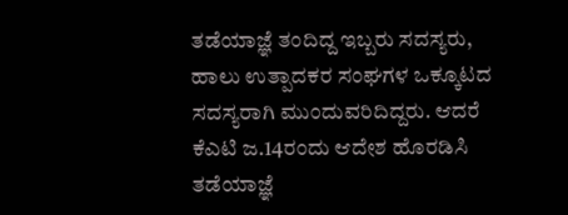ತಡೆಯಾಜ್ಞೆ ತಂದಿದ್ದ ಇಬ್ಬರು ಸದಸ್ಯರು, ಹಾಲು ಉತ್ಪಾದಕರ ಸಂಘಗಳ ಒಕ್ಕೂಟದ ಸದಸ್ಯರಾಗಿ ಮುಂದುವರಿದಿದ್ದರು. ಆದರೆ ಕೆಎಟಿ ಜ.14ರಂದು ಆದೇಶ ಹೊರಡಿಸಿ ತಡೆಯಾಜ್ಞೆ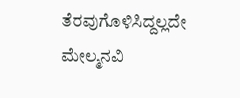ತೆರವುಗೊಳಿಸಿದ್ದಲ್ಲದೇ ಮೇಲ್ಮನವಿ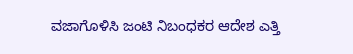ವಜಾಗೊಳಿಸಿ ಜಂಟಿ ನಿಬಂಧಕರ ಆದೇಶ ಎತ್ತಿ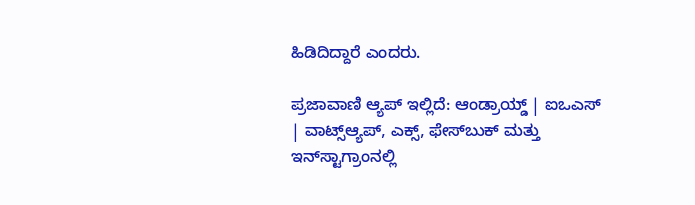ಹಿಡಿದಿದ್ದಾರೆ ಎಂದರು.

ಪ್ರಜಾವಾಣಿ ಆ್ಯಪ್ ಇಲ್ಲಿದೆ: ಆಂಡ್ರಾಯ್ಡ್ | ಐಒಎಸ್ | ವಾಟ್ಸ್ಆ್ಯಪ್, ಎಕ್ಸ್, ಫೇಸ್‌ಬುಕ್ ಮತ್ತು ಇನ್‌ಸ್ಟಾಗ್ರಾಂನಲ್ಲಿ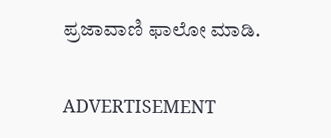ಪ್ರಜಾವಾಣಿ ಫಾಲೋ ಮಾಡಿ.

ADVERTISEMENT